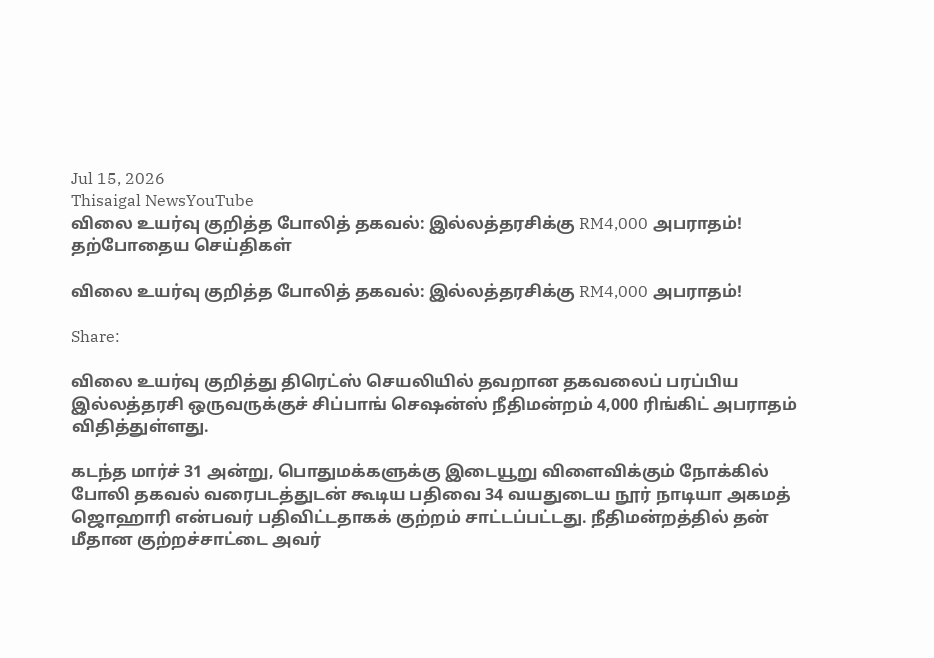Jul 15, 2026
Thisaigal NewsYouTube
விலை உயர்வு குறித்த போலித் தகவல்: இல்லத்தரசிக்கு RM4,000 அபராதம்!
தற்போதைய செய்திகள்

விலை உயர்வு குறித்த போலித் தகவல்: இல்லத்தரசிக்கு RM4,000 அபராதம்!

Share:

விலை உயர்வு குறித்து திரெட்ஸ் செயலியில் தவறான தகவலைப் பரப்பிய இல்லத்தரசி ஒருவருக்குச் சிப்பாங் செஷன்ஸ் நீதிமன்றம் 4,000 ரிங்கிட் அபராதம் விதித்துள்ளது.

கடந்த மார்ச் 31 அன்று, பொதுமக்களுக்கு இடையூறு விளைவிக்கும் நோக்கில் போலி தகவல் வரைபடத்துடன் கூடிய பதிவை 34 வயதுடைய நூர் நாடியா அகமத் ஜொஹாரி என்பவர் பதிவிட்டதாகக் குற்றம் சாட்டப்பட்டது. நீதிமன்றத்தில் தன் மீதான குற்றச்சாட்டை அவர்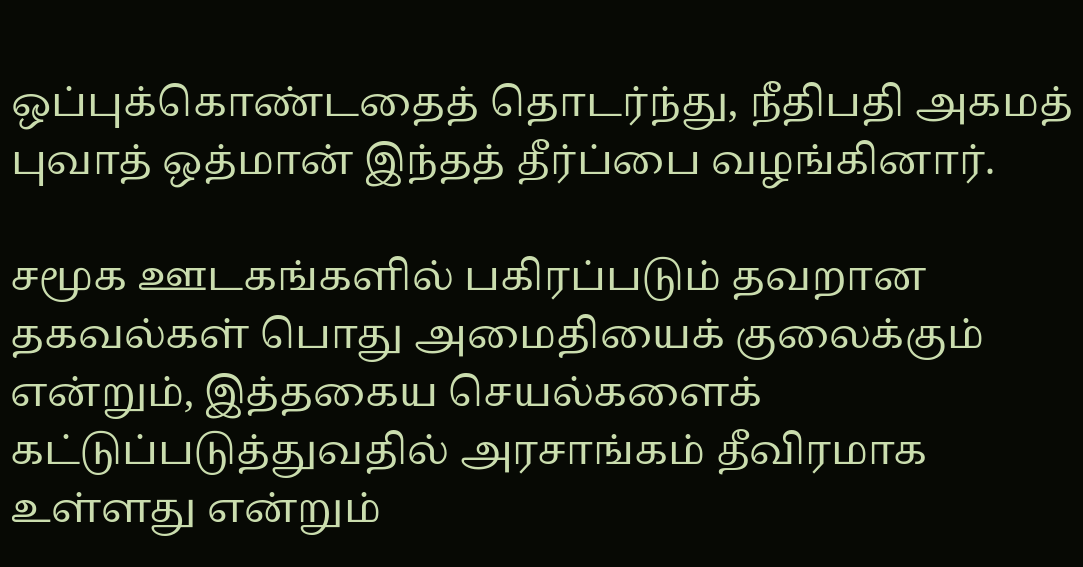ஒப்புக்கொண்டதைத் தொடர்ந்து, நீதிபதி அகமத் புவாத் ஒத்மான் இந்தத் தீர்ப்பை வழங்கினார்.

சமூக ஊடகங்களில் பகிரப்படும் தவறான தகவல்கள் பொது அமைதியைக் குலைக்கும் என்றும், இத்தகைய செயல்களைக் கட்டுப்படுத்துவதில் அரசாங்கம் தீவிரமாக உள்ளது என்றும்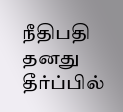நீதிபதி தனது தீர்ப்பில்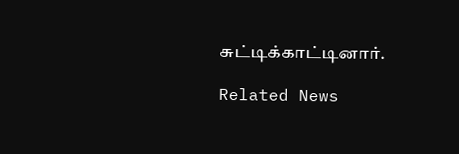சுட்டிக்காட்டினார்.

Related News